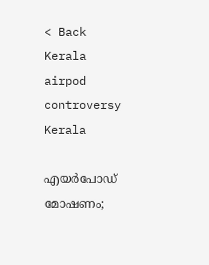< Back
Kerala
airpod controversy
Kerala

എയർപോഡ് മോഷണം;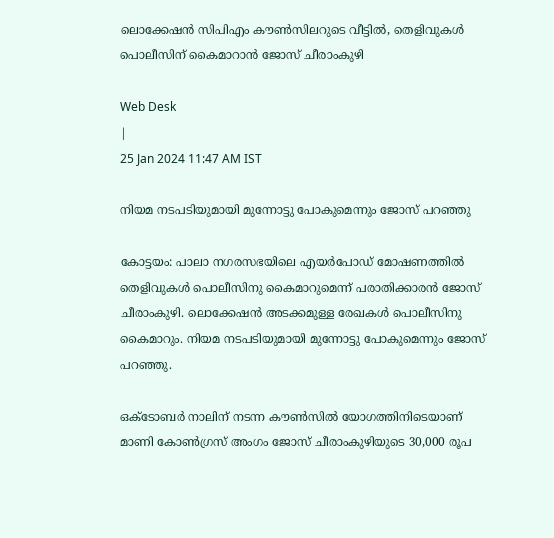ലൊക്കേഷൻ സിപിഎം കൗൺസിലറുടെ വീട്ടിൽ, തെളിവുകൾ പൊലീസിന് കൈമാറാൻ ജോസ് ചീരാംകുഴി

Web Desk
|
25 Jan 2024 11:47 AM IST

നിയമ നടപടിയുമായി മുന്നോട്ടു പോകുമെന്നും ജോസ് പറഞ്ഞു

കോട്ടയം: പാലാ നഗരസഭയിലെ എയർപോഡ് മോഷണത്തിൽ തെളിവുകൾ പൊലീസിനു കൈമാറുമെന്ന് പരാതിക്കാരൻ ജോസ് ചീരാംകുഴി. ലൊക്കേഷൻ അടക്കമുള്ള രേഖകൾ പൊലീസിനു കൈമാറും. നിയമ നടപടിയുമായി മുന്നോട്ടു പോകുമെന്നും ജോസ് പറഞ്ഞു.

ഒക്ടോബര്‍ നാലിന് നടന്ന കൗണ്‍സില്‍ യോഗത്തിനിടെയാണ് മാണി കോൺഗ്രസ് അംഗം ജോസ് ചീരാംകുഴിയുടെ 30,000 രൂപ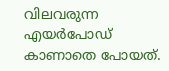വിലവരുന്ന എയർപോഡ് കാണാതെ പോയത്.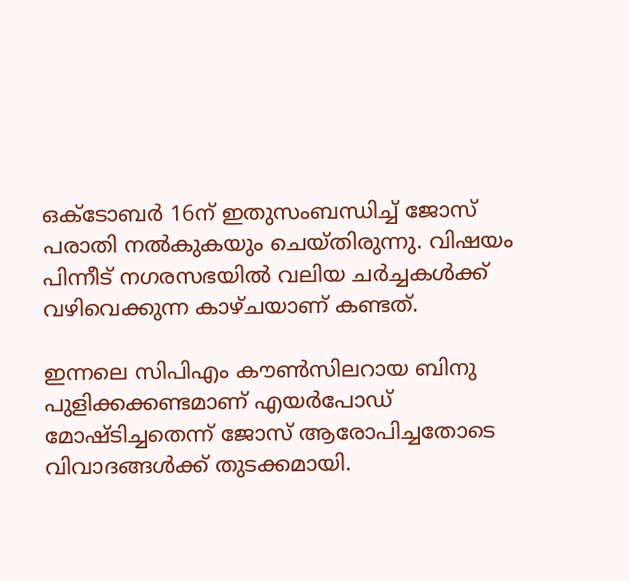ഒക്ടോബർ 16ന് ഇതുസംബന്ധിച്ച് ജോസ് പരാതി നൽകുകയും ചെയ്തിരുന്നു. വിഷയം പിന്നീട് നഗരസഭയിൽ വലിയ ചർച്ചകൾക്ക് വഴിവെക്കുന്ന കാഴ്‌ചയാണ്‌ കണ്ടത്.

ഇന്നലെ സിപിഎം കൗൺസിലറായ ബിനു പുളിക്കക്കണ്ടമാണ് എയർപോഡ് മോഷ്ടിച്ചതെന്ന് ജോസ് ആരോപിച്ചതോടെ വിവാദങ്ങൾക്ക് തുടക്കമായി.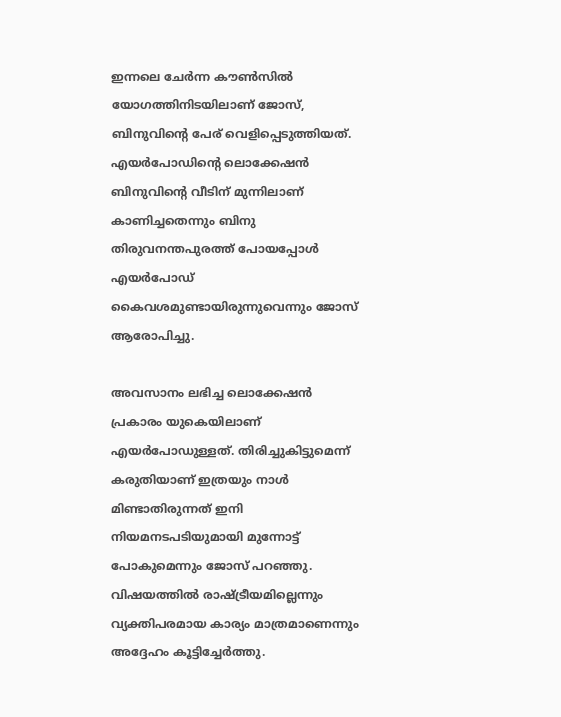ഇന്നലെ ചേർന്ന കൗൺസിൽ യോഗത്തിനിടയിലാണ് ജോസ്, ബിനുവിന്റെ പേര് വെളിപ്പെടുത്തിയത്. എയർപോഡിന്റെ ലൊക്കേഷൻ ബിനുവിന്റെ വീടിന് മുന്നിലാണ് കാണിച്ചതെന്നും ബിനു തിരുവനന്തപുരത്ത് പോയപ്പോൾ എയർപോഡ് കൈവശമുണ്ടായിരുന്നുവെന്നും ജോസ് ആരോപിച്ചു.

അവസാനം ലഭിച്ച ലൊക്കേഷന്‍ പ്രകാരം യുകെയിലാണ് എയര്‍പോഡുള്ളത്. തിരിച്ചുകിട്ടുമെന്ന് കരുതിയാണ് ഇത്രയും നാൾ മിണ്ടാതിരുന്നത് ഇനി നിയമനടപടിയുമായി മുന്നോട്ട് പോകുമെന്നും ജോസ് പറഞ്ഞു. വിഷയത്തിൽ രാഷ്ട്രീയമില്ലെന്നും വ്യക്തിപരമായ കാര്യം മാത്രമാണെന്നും അദ്ദേഹം കൂട്ടിച്ചേർത്തു.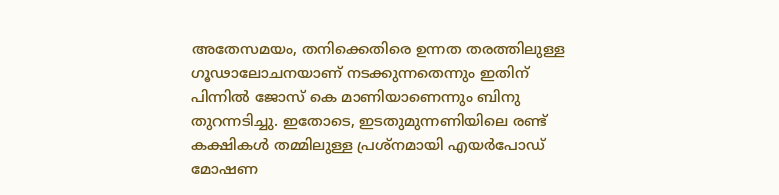അതേസമയം, തനിക്കെതിരെ ഉന്നത തരത്തിലുള്ള ഗൂഢാലോചനയാണ് നടക്കുന്നതെന്നും ഇതിന് പിന്നിൽ ജോസ് കെ മാണിയാണെന്നും ബിനു തുറന്നടിച്ചു. ഇതോടെ, ഇടതുമുന്നണിയിലെ രണ്ട് കക്ഷികൾ തമ്മിലുള്ള പ്രശ്നമായി എയർപോഡ് മോഷണ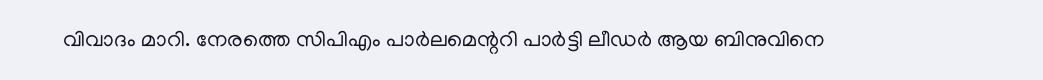വിവാദം മാറി. നേരത്തെ സിപിഎം പാർലമെന്ററി പാർട്ടി ലീഡർ ആയ ബിനുവിനെ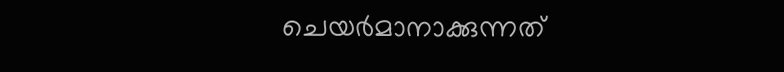ചെയർമാനാക്കുന്നത്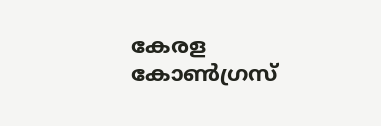കേരള കോൺഗ്രസ്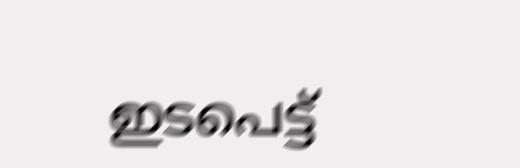ഇടപെട്ട്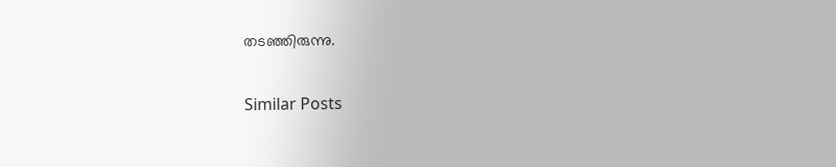തടഞ്ഞിരുന്നു.

Similar Posts